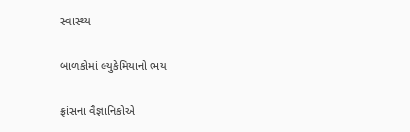સ્વાસ્થ્ય

બાળકોમાં લ્યુકેમિયાનો ભય

ફ્રાંસના વૈજ્ઞાનિકોએ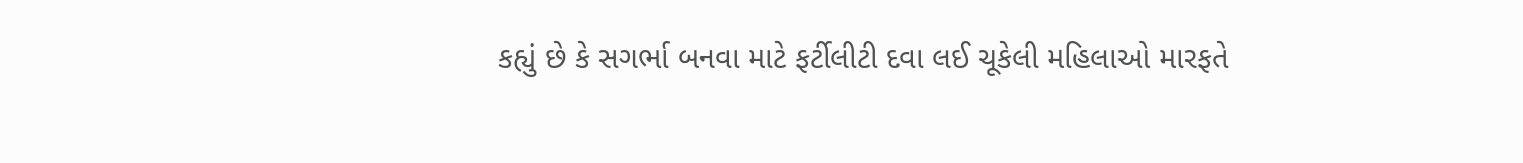કહ્યું છે કે સગર્ભા બનવા માટે ફર્ટીલીટી દવા લઈ ચૂકેલી મહિલાઓ મારફતે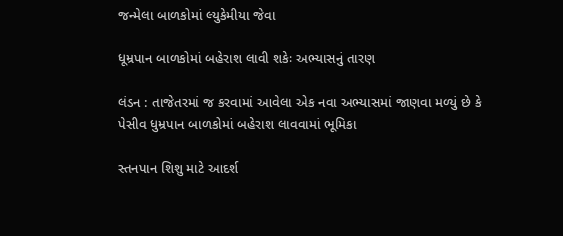જન્મેલા બાળકોમાં લ્યુકેમીયા જેવા

ધૂમ્રપાન બાળકોમાં બહેરાશ લાવી શકેઃ અભ્યાસનું તારણ

લંડન : તાજેતરમાં જ કરવામાં આવેલા એક નવા અભ્યાસમાં જાણવા મળ્યું છે કે પેસીવ ધુમ્રપાન બાળકોમાં બહેરાશ લાવવામાં ભૂમિકા

સ્તનપાન શિશુ માટે આદર્શ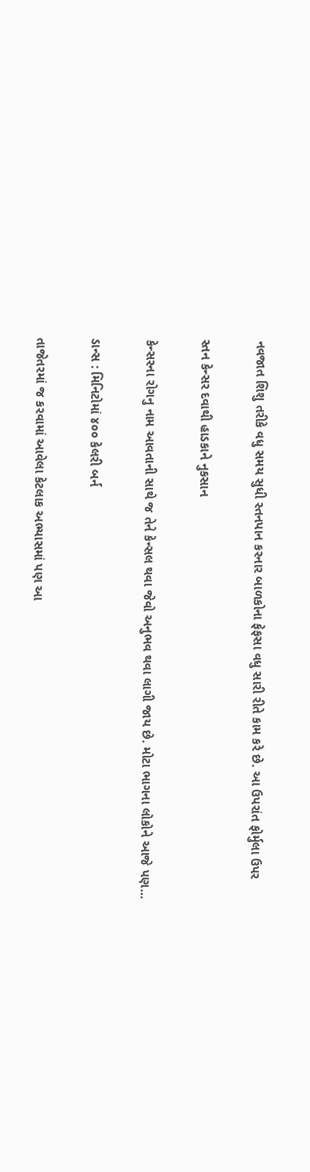નવજાત શિશુ તરીકે વધુ સમય સુધી સ્તનપાન કરનાર બાળકોના ફેફસા વધુ સારી રીતે કામ કરે છે. આ ઉપરાંત ફોર્મુલા ઉપર

સ્તન કેન્સર દવાથી હાડકાને નુકસાન

કેન્સરના રોગનુ નામ આવતાની સાથે જ તેને કેન્સલ થવા જેવો અનુભવ થવા લાગી જાય છે. મોટા ભાગના લોકોને આજે પણ…

ડાન્સ : મિનિટોમાં ૪૦૦ કેલરી બર્ન

તાજેતરમાં જ કરવામાં આવેલા કેટલાક અભ્યાસમાં પણ આ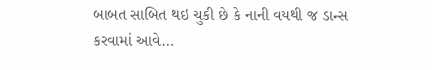બાબત સાબિત થઇ ચુકી છે કે નાની વયથી જ ડાન્સ કરવામાં આવે…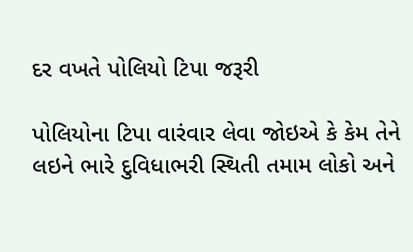દર વખતે પોલિયો ટિપા જરૂરી

પોલિયોના ટિપા વારંવાર લેવા જોઇએ કે કેમ તેને લઇને ભારે દુવિધાભરી સ્થિતી તમામ લોકો અને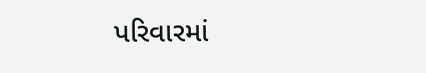પરિવારમાં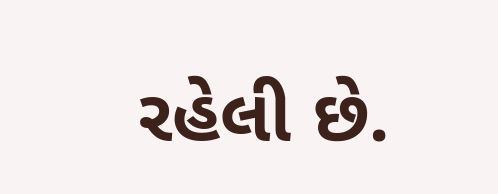રહેલી છે.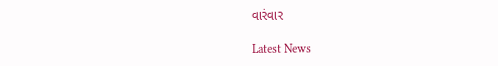વારંવાર

Latest News